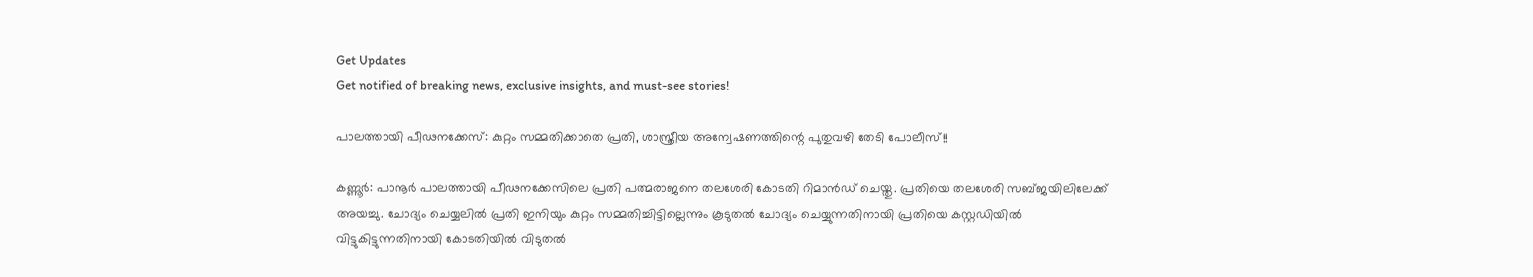Get Updates
Get notified of breaking news, exclusive insights, and must-see stories!

പാലത്തായി പീഢനക്കേസ്: കുറ്റം സമ്മതിക്കാതെ പ്രതി, ശാസ്ത്രീയ അന്വേഷണത്തിന്റെ പുതുവഴി തേടി പോലീസ്!!

കണ്ണൂർ: പാനൂർ പാലത്തായി പീഢനക്കേസിലെ പ്രതി പത്മരാജനെ തലശേരി കോടതി റിമാൻഡ് ചെയ്തു. പ്രതിയെ തലശേരി സബ്ജയിലിലേക്ക് അയച്ചു. ചോദ്യം ചെയ്യലിൽ പ്രതി ഇനിയും കുറ്റം സമ്മതിച്ചിട്ടില്ലെന്നും കൂടുതൽ ചോദ്യം ചെയ്യുന്നതിനായി പ്രതിയെ കസ്റ്റഡിയിൽ വിട്ടുകിട്ടുന്നതിനായി കോടതിയിൽ വിടുതൽ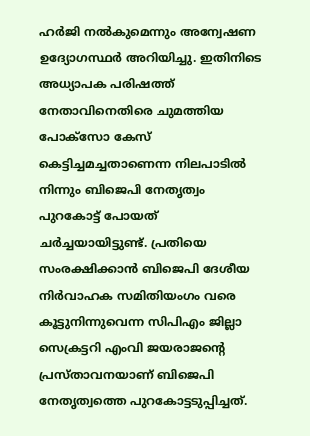ഹർജി നൽകുമെന്നും അന്വേഷണ ഉദ്യോഗസ്ഥർ അറിയിച്ചു. ഇതിനിടെ അധ്യാപക പരിഷത്ത് നേതാവിനെതിരെ ചുമത്തിയ പോക്സോ കേസ് കെട്ടിച്ചമച്ചതാണെന്ന നിലപാടിൽ നിന്നും ബിജെപി നേതൃത്വം പുറകോട്ട് പോയത് ചർച്ചയായിട്ടുണ്ട്. പ്രതിയെ സംരക്ഷിക്കാൻ ബിജെപി ദേശീയ നിർവാഹക സമിതിയംഗം വരെ കൂട്ടുനിന്നുവെന്ന സിപിഎം ജില്ലാ സെക്രട്ടറി എംവി ജയരാജന്റെ പ്രസ്താവനയാണ് ബിജെപി നേതൃത്വത്തെ പുറകോട്ടടുപ്പിച്ചത്.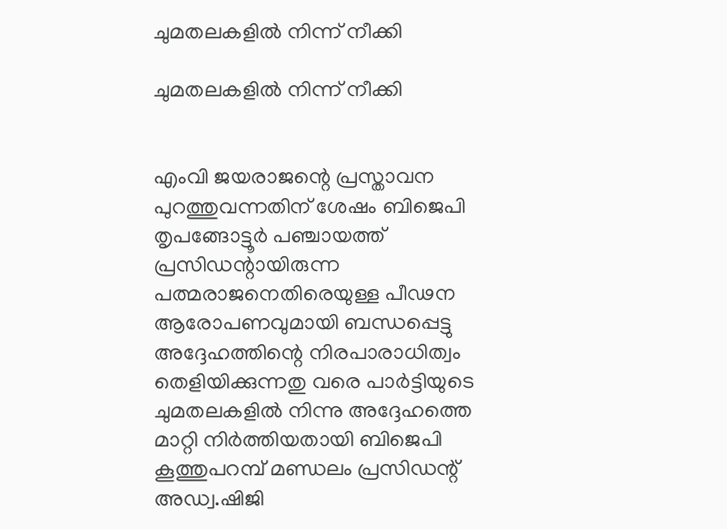ചുമതലകളിൽ നിന്ന് നീക്കി

ചുമതലകളിൽ നിന്ന് നീക്കി


എംവി ജയരാജന്റെ പ്രസ്താവന പുറത്തുവന്നതിന് ശേഷം ബിജെപി തൃപങ്ങോട്ടൂർ പഞ്ചായത്ത് പ്രസിഡന്റായിരുന്ന പത്മരാജനെതിരെയുള്ള പീഢന ആരോപണവുമായി ബന്ധപ്പെട്ടു അദ്ദേഹത്തിന്റെ നിരപാരാധിത്വം തെളിയിക്കുന്നതു വരെ പാർട്ടിയുടെ ചുമതലകളിൽ നിന്നു അദ്ദേഹത്തെ മാറ്റി നിർത്തിയതായി ബിജെപി കൂത്തുപറമ്പ് മണ്ഡലം പ്രസിഡന്റ് അഡ്വ.ഷിജി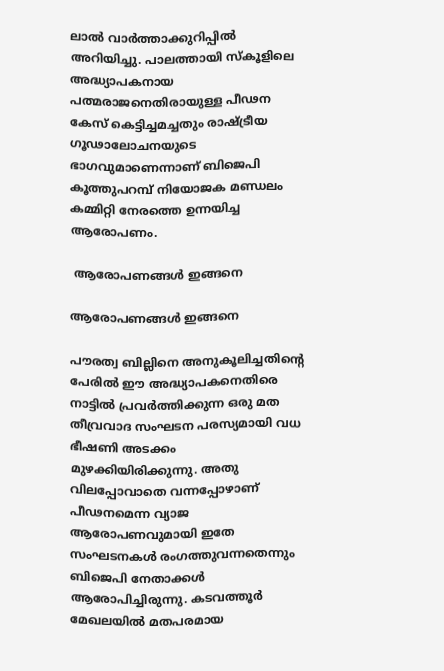ലാൽ വാർത്താക്കുറിപ്പിൽ അറിയിച്ചു. പാലത്തായി സ്കൂളിലെ അദ്ധ്യാപകനായ പത്മരാജനെതിരായുള്ള പീഢന കേസ് കെട്ടിച്ചമച്ചതും രാഷ്ട്രീയ ഗൂഢാലോചനയുടെ ഭാഗവുമാണെന്നാണ് ബിജെപി കൂത്തുപറമ്പ് നിയോജക മണ്ഡലം കമ്മിറ്റി നേരത്തെ ഉന്നയിച്ച ആരോപണം.

 ആരോപണങ്ങൾ ഇങ്ങനെ

ആരോപണങ്ങൾ ഇങ്ങനെ

പൗരത്വ ബില്ലിനെ അനുകൂലിച്ചതിന്റെ പേരിൽ ഈ അദ്ധ്യാപകനെതിരെ നാട്ടിൽ പ്രവർത്തിക്കുന്ന ഒരു മത തീവ്രവാദ സംഘടന പരസ്യമായി വധ ഭീഷണി അടക്കം മുഴക്കിയിരിക്കുന്നു. അതു വിലപ്പോവാതെ വന്നപ്പോഴാണ് പീഢനമെന്ന വ്യാജ ആരോപണവുമായി ഇതേ സംഘടനകൾ രംഗത്തുവന്നതെന്നും ബിജെപി നേതാക്കൾ ആരോപിച്ചിരുന്നു. കടവത്തൂർ മേഖലയിൽ മതപരമായ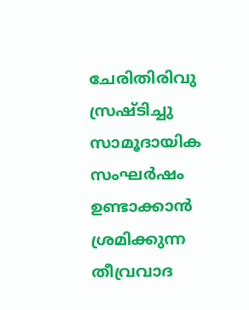ചേരിതിരിവു സ്രഷ്ടിച്ചു സാമൂദായിക സംഘർഷം ഉണ്ടാക്കാൻ ശ്രമിക്കുന്ന തീവ്രവാദ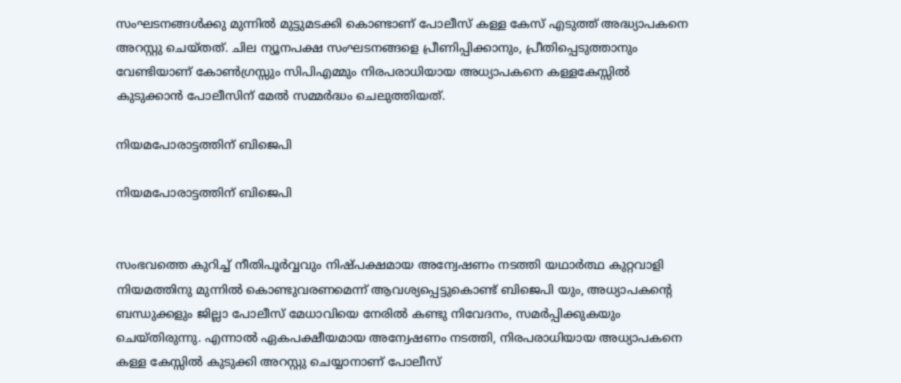സംഘടനങ്ങൾക്കു മുന്നിൽ മുട്ടുമടക്കി കൊണ്ടാണ് പോലീസ് കള്ള കേസ് എടുത്ത് അദ്ധ്യാപകനെ അറസ്റ്റു ചെയ്തത്. ചില ന്യൂനപക്ഷ സംഘടനങ്ങളെ പ്രീണിപ്പിക്കാനും, പ്രീതിപ്പെടുത്താനും വേണ്ടിയാണ് കോൺഗ്രസ്സും സിപിഎമ്മും നിരപരാധിയായ അധ്യാപകനെ കള്ളകേസ്സിൽ കുടുക്കാൻ പോലീസിന് മേൽ സമ്മർദ്ധം ചെലുത്തിയത്.

നിയമപോരാട്ടത്തിന് ബിജെപി

നിയമപോരാട്ടത്തിന് ബിജെപി


സംഭവത്തെ കുറിച്ച് നീതിപൂർവ്വവും നിഷ്പക്ഷമായ അന്വേഷണം നടത്തി യഥാർത്ഥ കുറ്റവാളി നിയമത്തിനു മുന്നിൽ കൊണ്ടുവരണമെന്ന് ആവശ്യപ്പെട്ടുകൊണ്ട് ബിജെപി യും, അധ്യാപകന്റെ ബന്ധുക്കളും ജില്ലാ പോലീസ് മേധാവിയെ നേരിൽ കണ്ടു നിവേദനം, സമർപ്പിക്കുകയും ചെയ്തിരുന്നു. എന്നാൽ ഏകപക്ഷീയമായ അന്വേഷണം നടത്തി, നിരപരാധിയായ അധ്യാപകനെ കള്ള കേസ്സിൽ കുടുക്കി അറസ്റ്റു ചെയ്യാനാണ് പോലീസ്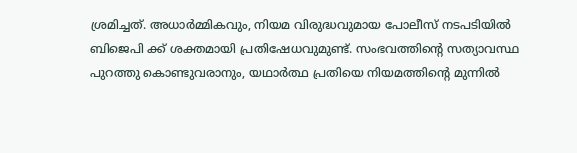ശ്രമിച്ചത്. അധാർമ്മികവും, നിയമ വിരുദ്ധവുമായ പോലീസ് നടപടിയിൽ ബിജെപി ക്ക് ശക്തമായി പ്രതിഷേധവുമുണ്ട്. സംഭവത്തിന്റെ സത്യാവസ്ഥ പുറത്തു കൊണ്ടുവരാനും, യഥാർത്ഥ പ്രതിയെ നിയമത്തിന്റെ മുന്നിൽ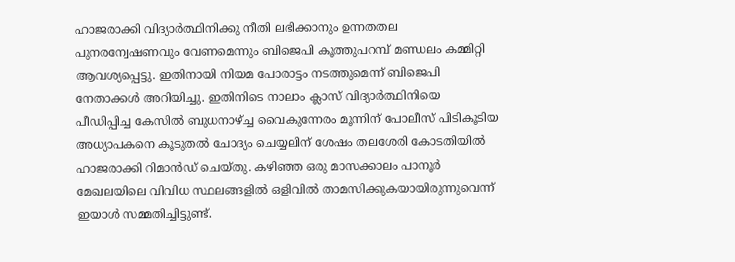ഹാജരാക്കി വിദ്യാർത്ഥിനിക്കു നീതി ലഭിക്കാനും ഉന്നതതല പുനരന്വേഷണവും വേണമെന്നും ബിജെപി കൂത്തുപറമ്പ് മണ്ഡലം കമ്മിറ്റി ആവശ്യപ്പെട്ടു. ഇതിനായി നിയമ പോരാട്ടം നടത്തുമെന്ന് ബിജെപി നേതാക്കൾ അറിയിച്ചു. ഇതിനിടെ നാലാം ക്ലാസ് വിദ്യാർത്ഥിനിയെ പീഡിപ്പിച്ച കേസിൽ ബുധനാഴ്ച്ച വൈകുന്നേരം മൂന്നിന് പോലീസ് പിടികൂടിയ അധ്യാപകനെ കൂടുതൽ ചോദ്യം ചെയ്യലിന് ശേഷം തലശേരി കോടതിയിൽ ഹാജരാക്കി റിമാൻഡ് ചെയ്തു. കഴിഞ്ഞ ഒരു മാസക്കാലം പാനൂർ മേഖലയിലെ വിവിധ സ്ഥലങ്ങളിൽ ഒളിവിൽ താമസിക്കുകയായിരുന്നുവെന്ന് ഇയാൾ സമ്മതിച്ചിട്ടുണ്ട്.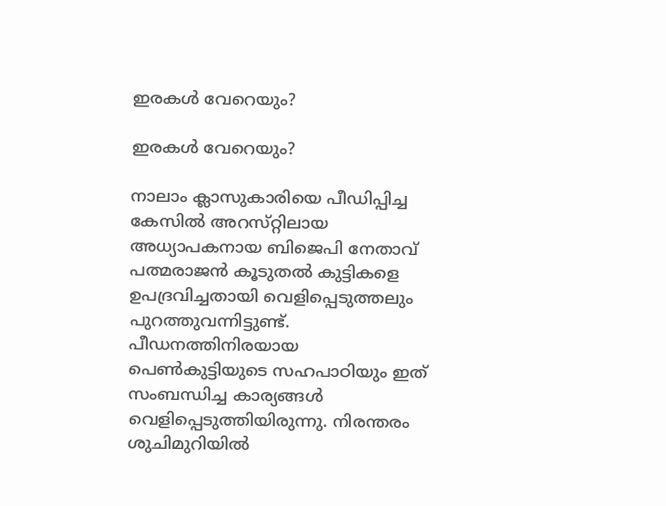ഇരകൾ വേറെയും?

ഇരകൾ വേറെയും?

നാലാം ക്ലാസുകാരിയെ പീഡിപ്പിച്ച കേസിൽ അറസ‌്റ്റിലായ അധ്യാപകനായ ബിജെപി നേതാവ‌് പത്മരാജൻ കൂടുതല്‍ കുട്ടികളെ ഉപദ്രവിച്ചതായി വെളിപ്പെടുത്തലും പുറത്തുവന്നിട്ടുണ്ട്. പീഡനത്തിനിരയായ പെൺകുട്ടിയുടെ സഹപാഠിയും ഇത് സംബന്ധിച്ച കാര്യങ്ങൾ വെളിപ്പെടുത്തിയിരുന്നു. നിരന്തരം ശുചിമുറിയിൽ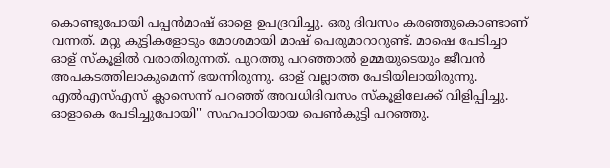കൊണ്ടുപോയി പപ്പൻമാഷ‌് ഓളെ ഉപദ്രവിച്ചു. ഒരു ദിവസം കരഞ്ഞുകൊണ്ടാണ‌് വന്നത‌്. മറ്റു കുട്ടികളോടും മോശമായി മാഷ‌് പെരുമാറാറുണ്ട‌്. മാഷെ പേടിച്ചാ ഓള‌് ‌സ‌്കൂളിൽ വരാതിരുന്നത‌്. പുറത്തു പറഞ്ഞാൽ ഉമ്മയുടെയും ജീവൻ അപകടത്തിലാകുമെന്ന‌് ഭയന്നിരുന്നു. ഓള‌് വല്ലാത്ത പേടിയിലായിരുന്നു. എൽഎസ‌്എസ‌് ക്ലാസെന്ന‌് പറഞ്ഞ‌് അവധിദിവസം സ‌്കൂളിലേക്ക‌് വിളിപ്പിച്ചു. ഓളാകെ പേടിച്ചുപോയി'' സഹപാഠിയായ പെൺകുട്ടി പറഞ്ഞു.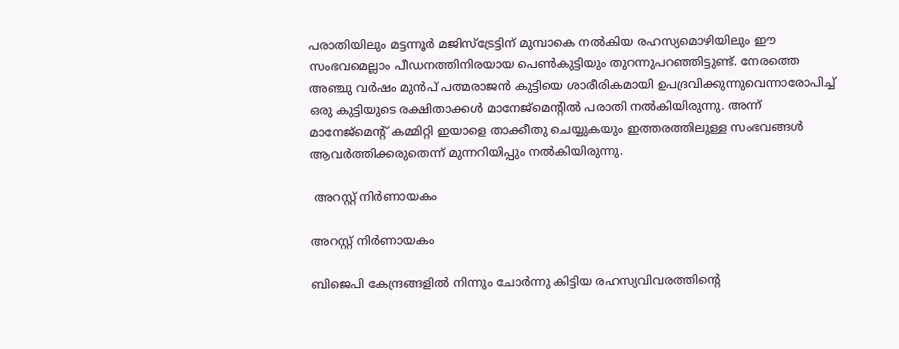പരാതിയിലും മട്ടന്നൂർ മജിസ‌്ട്രേട്ടിന് മുമ്പാകെ നൽകിയ രഹസ്യമൊഴിയിലും ഈ സംഭവമെല്ലാം പീഡനത്തിനിരയായ പെൺകുട്ടിയും തുറന്നുപറഞ്ഞിട്ടുണ്ട‌്. നേരത്തെ അഞ്ചു വർഷം മുൻപ് പത്മരാജൻ കുട്ടിയെ ശാരീരികമായി ഉപദ്രവിക്കുന്നുവെന്നാരോപിച്ച് ഒരു കുട്ടിയുടെ രക്ഷിതാക്കൾ മാനേജ്മെന്റിൽ പരാതി നൽകിയിരുന്നു. അന്ന് മാനേജ്മെന്റ് കമ്മിറ്റി ഇയാളെ താക്കീതു ചെയ്യുകയും ഇത്തരത്തിലുള്ള സംഭവങ്ങൾ ആവർത്തിക്കരുതെന്ന് മുന്നറിയിപ്പും നൽകിയിരുന്നു.

 അറസ്റ്റ് നിർണായകം

അറസ്റ്റ് നിർണായകം

ബിജെപി കേന്ദ്രങ്ങളിൽ നിന്നും ചോർന്നു കിട്ടിയ രഹസ്യവിവരത്തിന്റെ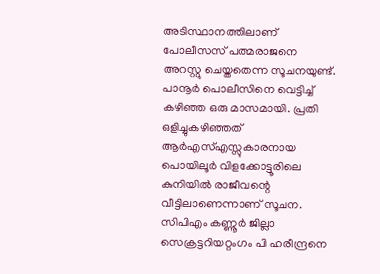അടിസ്ഥാനത്തിലാണ് പോലീസസ് പത്മരാജനെ അറസ്റ്റു ചെയ്തതെന്ന സൂചനയുണ്ട്. പാനൂർ പൊലീസിനെ വെട്ടിച്ച‌് കഴിഞ്ഞ ഒരു മാസമായി. പ്രതി ഒളിച്ചുകഴിഞ്ഞത‌് ആർഎസ‌്എസ്സുകാരനായ പൊയിലൂർ വിളക്കോട്ടൂരിലെ കുനിയിൽ രാജീവന്റെ വീട്ടിലാണെന്നാണ് സൂചന. സിപിഎം കണ്ണൂർ ജില്ലാ സെക്രട്ടറിയറ്റംഗം പി ഹരീന്ദ്രനെ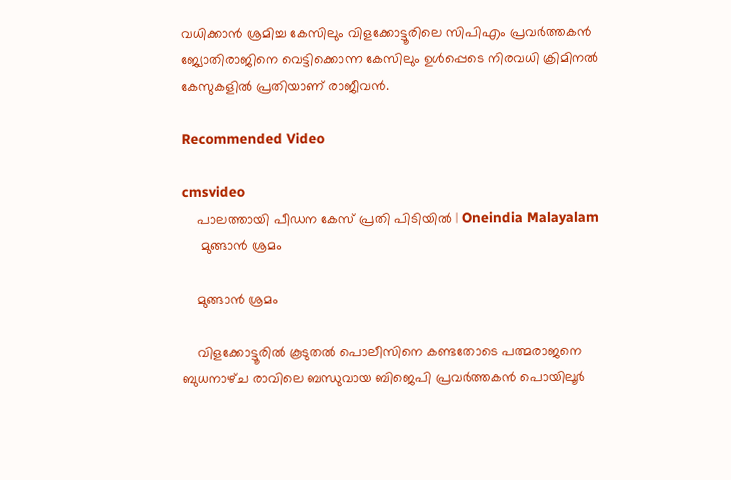വധിക്കാൻ ശ്രമിച്ച കേസിലും വിളക്കോട്ടൂരിലെ സിപിഎം പ്രവർത്തകൻ ജ്യോതിരാജിനെ വെട്ടിക്കൊന്ന കേസിലും ഉൾപ്പെടെ നിരവധി ക്രിമിനൽ കേസുകളിൽ പ്രതിയാണ‌് രാജീവൻ.

Recommended Video

cmsvideo
    പാലത്തായി പീഡന കേസ് പ്രതി പിടിയില്‍ | Oneindia Malayalam
     മുങ്ങാൻ ശ്രമം

    മുങ്ങാൻ ശ്രമം

    വിളക്കോട്ടൂരിൽ കൂടുതൽ പൊലീസിനെ കണ്ടതോടെ പത്മരാജനെ ബുധനാഴ‌്ച രാവിലെ ബന്ധുവായ ബിജെപി പ്രവർത്തകൻ പൊയിലൂർ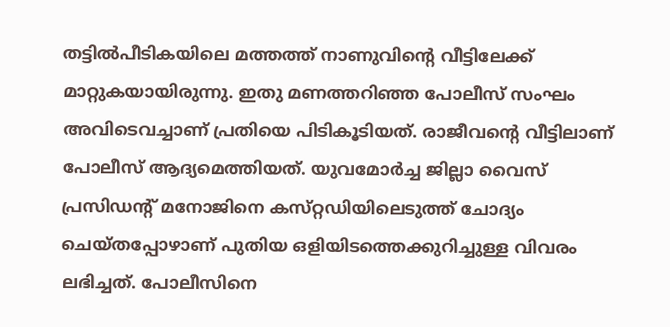തട്ടിൽപീടികയിലെ മത്തത്ത‌് നാണുവിന്റെ വീട്ടിലേക്ക‌് മാറ്റുകയായിരുന്നു. ഇതു മണത്തറിഞ്ഞ പോലീസ് സംഘം അവിടെവച്ചാണ‌് പ്രതിയെ പിടികൂടിയത്. രാജീവന്റെ വീട്ടിലാണ് പോലീസ് ആദ്യമെത്തിയത്. യുവമോർച്ച ജില്ലാ വൈസ് പ്രസിഡന്റ‌് മനോജിനെ കസ‌്റ്റഡിയിലെടുത്ത‌് ചോദ്യം ചെയ‌്തപ്പോഴാണ‌് പുതിയ ഒളിയിടത്തെക്കുറിച്ചുള്ള വിവരം ലഭിച്ചത‌്. പോലീസിനെ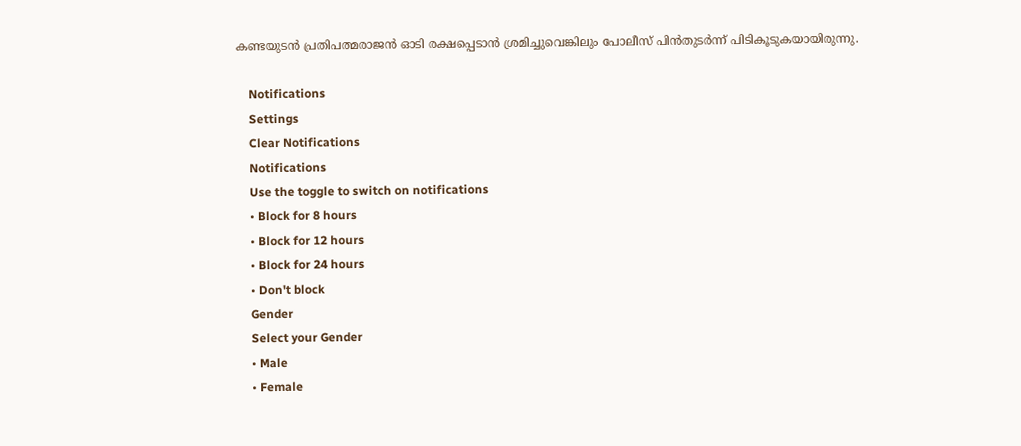കണ്ടയുടൻ പ്രതിപത്മരാജൻ ഓടി രക്ഷപ്പെടാൻ ശ്രമിച്ചുവെങ്കിലും പോലീസ് പിൻതുടർന്ന് പിടികൂടുകയായിരുന്നു.

    Notifications
    Settings
    Clear Notifications
    Notifications
    Use the toggle to switch on notifications
    • Block for 8 hours
    • Block for 12 hours
    • Block for 24 hours
    • Don't block
    Gender
    Select your Gender
    • Male
    • Female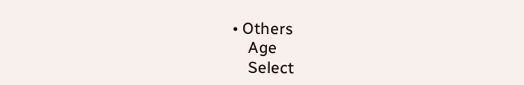• Others
    Age
    Select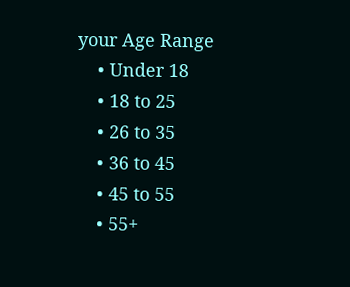your Age Range
    • Under 18
    • 18 to 25
    • 26 to 35
    • 36 to 45
    • 45 to 55
    • 55+